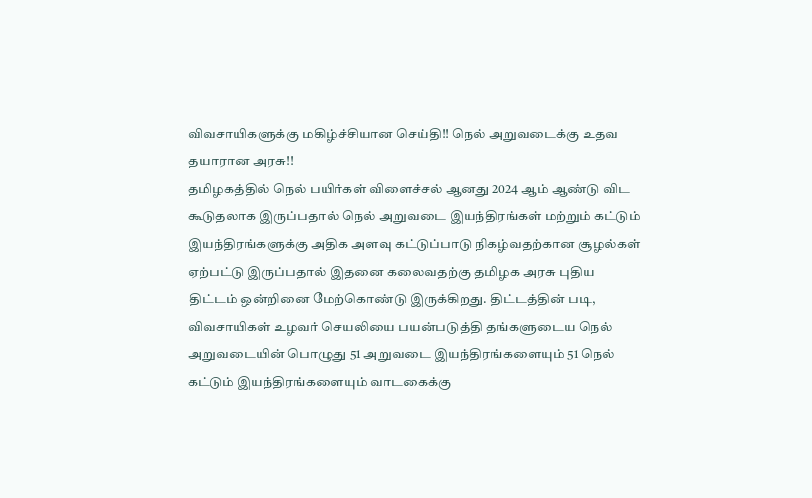விவசாயிகளுக்கு மகிழ்ச்சியான செய்தி!! நெல் அறுவடைக்கு உதவ தயாரான அரசு!!
தமிழகத்தில் நெல் பயிர்கள் விளைச்சல் ஆனது 2024 ஆம் ஆண்டு விட கூடுதலாக இருப்பதால் நெல் அறுவடை இயந்திரங்கள் மற்றும் கட்டும் இயந்திரங்களுக்கு அதிக அளவு கட்டுப்பாடு நிகழ்வதற்கான சூழல்கள் ஏற்பட்டு இருப்பதால் இதனை கலைவதற்கு தமிழக அரசு புதிய திட்டம் ஒன்றினை மேற்கொண்டு இருக்கிறது. திட்டத்தின் படி, விவசாயிகள் உழவர் செயலியை பயன்படுத்தி தங்களுடைய நெல் அறுவடையின் பொழுது 51 அறுவடை இயந்திரங்களையும் 51 நெல் கட்டும் இயந்திரங்களையும் வாடகைக்கு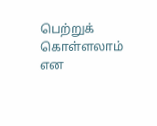பெற்றுக் கொள்ளலாம் என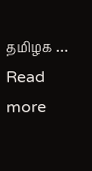தமிழக … Read more